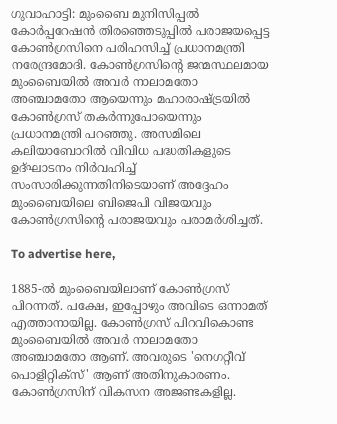ഗുവാഹാട്ടി: മുംബൈ മുനിസിപ്പൽ കോർപ്പറേഷൻ തിരഞ്ഞെടുപ്പിൽ പരാജയപ്പെട്ട കോൺഗ്രസിനെ പരിഹസിച്ച് പ്രധാനമന്ത്രി നരേന്ദ്രമോദി. കോൺഗ്രസിന്റെ ജന്മസ്ഥലമായ മുംബൈയിൽ അവർ നാലാമതോ അഞ്ചാമതോ ആയെന്നും മഹാരാഷ്ട്രയിൽ കോൺഗ്രസ് തകർന്നുപോയെന്നും പ്രധാനമന്ത്രി പറഞ്ഞു. അസമിലെ കലിയാബോറിൽ വിവിധ പദ്ധതികളുടെ ഉദ്ഘാടനം നിർവഹിച്ച് സംസാരിക്കുന്നതിനിടെയാണ് അദ്ദേഹം മുംബൈയിലെ ബിജെപി വിജയവും കോൺഗ്രസിന്റെ പരാജയവും പരാമർശിച്ചത്.

To advertise here,

1885-ൽ മുംബൈയിലാണ് കോൺഗ്രസ് പിറന്നത്. പക്ഷേ, ഇപ്പോഴും അവിടെ ഒന്നാമത് എത്താനായില്ല. കോൺഗ്രസ് പിറവികൊണ്ട മുംബൈയിൽ അവർ നാലാമതോ അഞ്ചാമതോ ആണ്. അവരുടെ 'നെഗറ്റീവ് പൊളിറ്റിക്‌സ്' ആണ് അതിനുകാരണം. കോൺഗ്രസിന് വികസന അജണ്ടകളില്ല.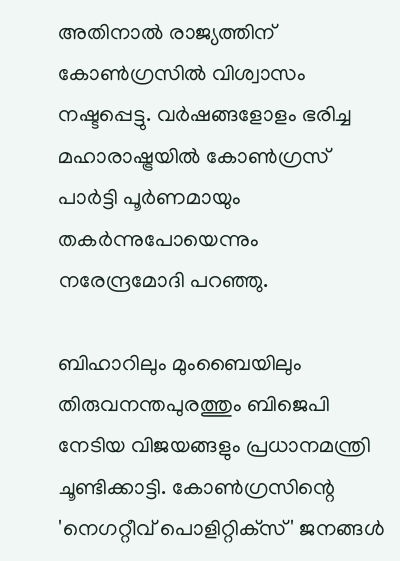അതിനാൽ രാജ്യത്തിന് കോൺഗ്രസിൽ വിശ്വാസം നഷ്ടപ്പെട്ടു. വർഷങ്ങളോളം ഭരിച്ച മഹാരാഷ്ട്രയിൽ കോൺഗ്രസ് പാർട്ടി പൂർണമായും തകർന്നുപോയെന്നും നരേന്ദ്രമോദി പറഞ്ഞു.

ബിഹാറിലും മുംബൈയിലും തിരുവനന്തപുരത്തും ബിജെപി നേടിയ വിജയങ്ങളും പ്രധാനമന്ത്രി ചൂണ്ടിക്കാട്ടി. കോൺഗ്രസിന്റെ 'നെഗറ്റീവ് പൊളിറ്റിക്‌സ്' ജനങ്ങൾ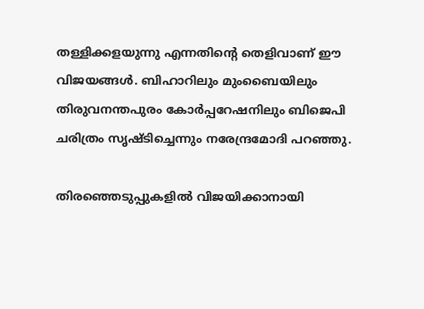തള്ളിക്കളയുന്നു എന്നതിന്റെ തെളിവാണ് ഈ വിജയങ്ങൾ. ബിഹാറിലും മുംബൈയിലും തിരുവനന്തപുരം കോർപ്പറേഷനിലും ബിജെപി ചരിത്രം സൃഷ്ടിച്ചെന്നും നരേന്ദ്രമോദി പറഞ്ഞു.

തിരഞ്ഞെടുപ്പുകളിൽ വിജയിക്കാനായി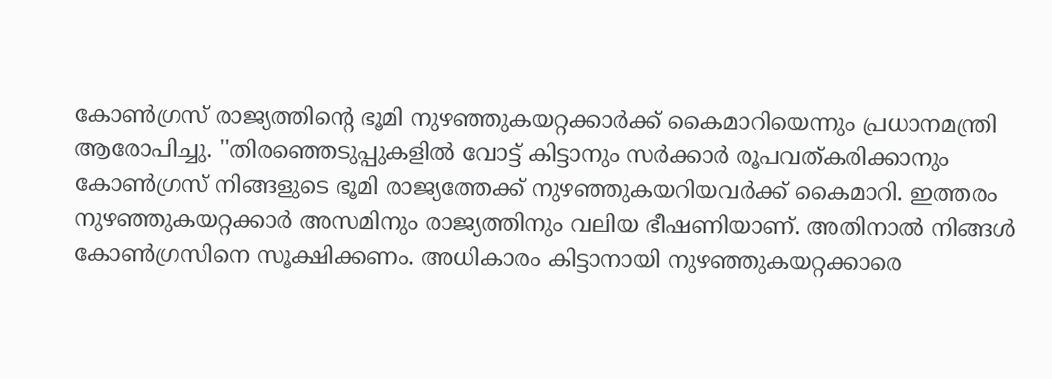കോൺഗ്രസ് രാജ്യത്തിന്റെ ഭൂമി നുഴഞ്ഞുകയറ്റക്കാർക്ക് കൈമാറിയെന്നും പ്രധാനമന്ത്രി ആരോപിച്ചു. ''തിരഞ്ഞെടുപ്പുകളിൽ വോട്ട് കിട്ടാനും സർക്കാർ രൂപവത്കരിക്കാനും കോൺഗ്രസ് നിങ്ങളുടെ ഭൂമി രാജ്യത്തേക്ക് നുഴഞ്ഞുകയറിയവർക്ക് കൈമാറി. ഇത്തരം നുഴഞ്ഞുകയറ്റക്കാർ അസമിനും രാജ്യത്തിനും വലിയ ഭീഷണിയാണ്. അതിനാൽ നിങ്ങൾ കോൺഗ്രസിനെ സൂക്ഷിക്കണം. അധികാരം കിട്ടാനായി നുഴഞ്ഞുകയറ്റക്കാരെ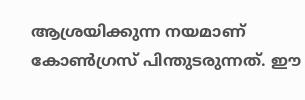ആശ്രയിക്കുന്ന നയമാണ് കോൺഗ്രസ് പിന്തുടരുന്നത്. ഈ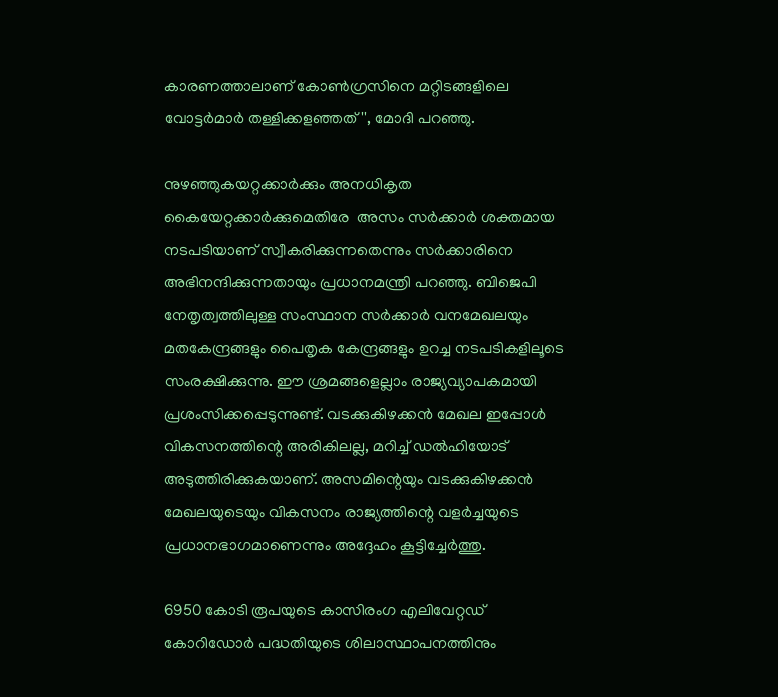കാരണത്താലാണ് കോൺഗ്രസിനെ മറ്റിടങ്ങളിലെ വോട്ടർമാർ തള്ളിക്കളഞ്ഞത്'', മോദി പറഞ്ഞു.

നുഴഞ്ഞുകയറ്റക്കാർക്കും അനധികൃത കൈയേറ്റക്കാർക്കുമെതിരേ  അസം സർക്കാർ ശക്തമായ നടപടിയാണ് സ്വീകരിക്കുന്നതെന്നും സർക്കാരിനെ അഭിനന്ദിക്കുന്നതായും പ്രധാനമന്ത്രി പറഞ്ഞു. ബിജെപി നേതൃത്വത്തിലുള്ള സംസ്ഥാന സർക്കാർ വനമേഖലയും മതകേന്ദ്രങ്ങളും പൈതൃക കേന്ദ്രങ്ങളും ഉറച്ച നടപടികളിലൂടെ സംരക്ഷിക്കുന്നു. ഈ ശ്രമങ്ങളെല്ലാം രാജ്യവ്യാപകമായി പ്രശംസിക്കപ്പെടുന്നുണ്ട്. വടക്കുകിഴക്കൻ മേഖല ഇപ്പോൾ വികസനത്തിന്റെ അരികിലല്ല, മറിച്ച് ഡൽഹിയോട് അടുത്തിരിക്കുകയാണ്. അസമിന്റെയും വടക്കുകിഴക്കൻ മേഖലയുടെയും വികസനം രാജ്യത്തിന്റെ വളർച്ചയുടെ പ്രധാനഭാഗമാണെന്നും അദ്ദേഹം കൂട്ടിച്ചേർത്തു.

6950 കോടി രൂപയുടെ കാസിരംഗ എലിവേറ്റഡ് കോറിഡോർ പദ്ധതിയുടെ ശിലാസ്ഥാപനത്തിനും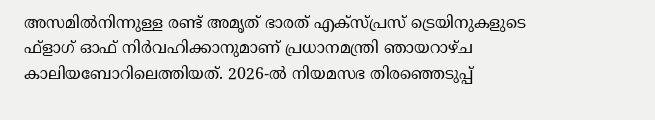അസമിൽനിന്നുള്ള രണ്ട് അമൃത് ഭാരത് എക്‌സ്പ്രസ് ട്രെയിനുകളുടെ ഫ്‌ളാഗ് ഓഫ് നിർവഹിക്കാനുമാണ് പ്രധാനമന്ത്രി ഞായറാഴ്ച കാലിയബോറിലെത്തിയത്. 2026-ൽ നിയമസഭ തിരഞ്ഞെടുപ്പ്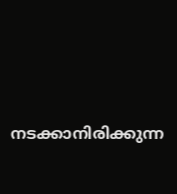നടക്കാനിരിക്കുന്ന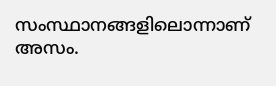സംസ്ഥാനങ്ങളിലൊന്നാണ് അസം.